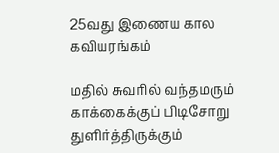25வது இணைய கால கவியரங்கம்

மதில் சுவரில் வந்தமரும்
காக்கைக்குப் பிடிசோறு
துளிர்த்திருக்கும்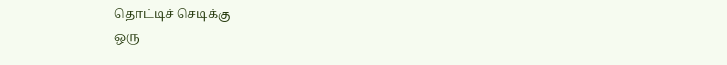தொட்டிச் செடிக்கு
ஒரு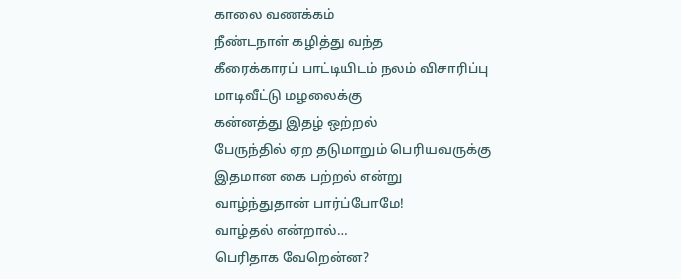காலை வணக்கம்
நீண்டநாள் கழித்து வந்த
கீரைக்காரப் பாட்டியிடம் நலம் விசாரிப்பு
மாடிவீட்டு மழலைக்கு
கன்னத்து இதழ் ஒற்றல்
பேருந்தில் ஏற தடுமாறும் பெரியவருக்கு
இதமான கை பற்றல் என்று
வாழ்ந்துதான் பார்ப்போமே!
வாழ்தல் என்றால்…
பெரிதாக வேறென்ன?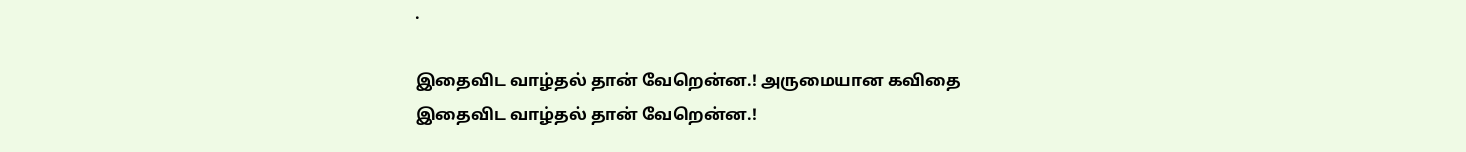.

இதைவிட வாழ்தல் தான் வேறென்ன.! அருமையான கவிதை
இதைவிட வாழ்தல் தான் வேறென்ன.!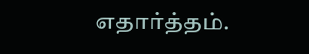எதார்த்தம்.